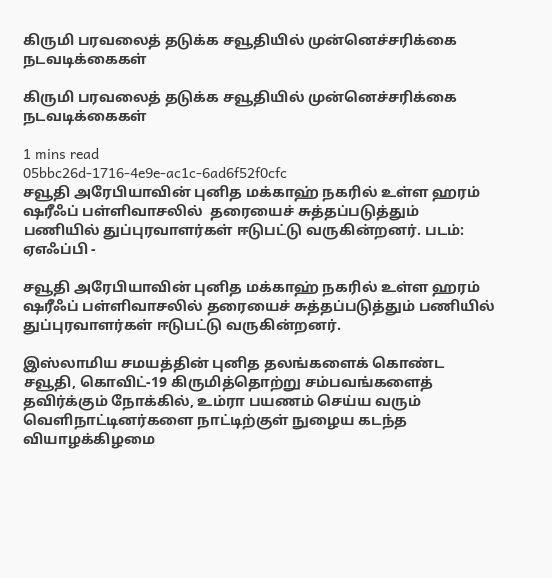கிருமி பரவலைத் தடுக்க சவூதியில் முன்னெச்சரிக்கை நடவடிக்கைகள்

கிருமி பரவலைத் தடுக்க சவூதியில் முன்னெச்சரிக்கை நடவடிக்கைகள்

1 mins read
05bbc26d-1716-4e9e-ac1c-6ad6f52f0cfc
சவூதி அரேபியாவின் புனித மக்காஹ் நகரில் உள்ள ஹரம் ஷரீஃப் பள்ளிவாசலில்  தரையைச் சுத்தப்படுத்தும் பணியில் துப்புரவாளர்கள் ஈடுபட்டு வருகின்றனர். படம்: ஏஎஃப்பி -

சவூதி அரேபியாவின் புனித மக்காஹ் நகரில் உள்ள ஹரம் ஷரீஃப் பள்ளிவாசலில் தரையைச் சுத்தப்படுத்தும் பணியில் துப்புரவாளர்கள் ஈடுபட்டு வருகின்றனர்.

இஸ்லாமிய சமயத்தின் புனித தலங்களைக் கொண்ட சவூதி, கொவிட்-19 கிருமித்தொற்று சம்பவங்களைத் தவிர்க்கும் நோக்கில், உம்ரா பயணம் செய்ய வரும் வெளிநாட்டினர்களை நாட்டிற்குள் நுழைய கடந்த வியாழக்கிழமை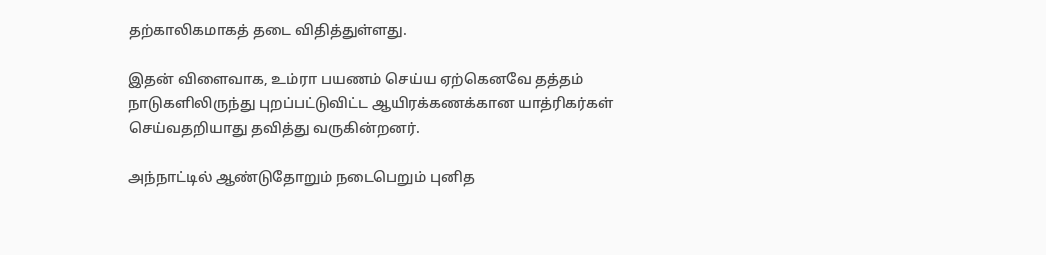தற்காலிகமாகத் தடை விதித்துள்ளது.

இதன் விளைவாக, உம்ரா பயணம் செய்ய ஏற்கெனவே தத்தம் நாடுகளிலிருந்து புறப்பட்டுவிட்ட ஆயிரக்கணக்கான யாத்ரிகர்கள் செய்வதறியாது தவித்து வருகின்றனர்.

அந்நாட்டில் ஆண்டுதோறும் நடைபெறும் புனித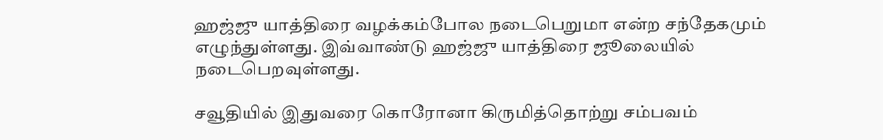ஹஜ்ஜு யாத்திரை வழக்கம்போல நடைபெறுமா என்ற சந்தேகமும் எழுந்துள்ளது. இவ்வாண்டு ஹஜ்ஜு யாத்திரை ஜூலையில் நடைபெறவுள்ளது.

சவூதியில் இதுவரை கொரோனா கிருமித்தொற்று சம்பவம்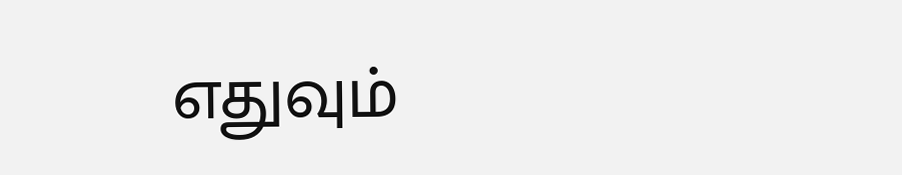எதுவும்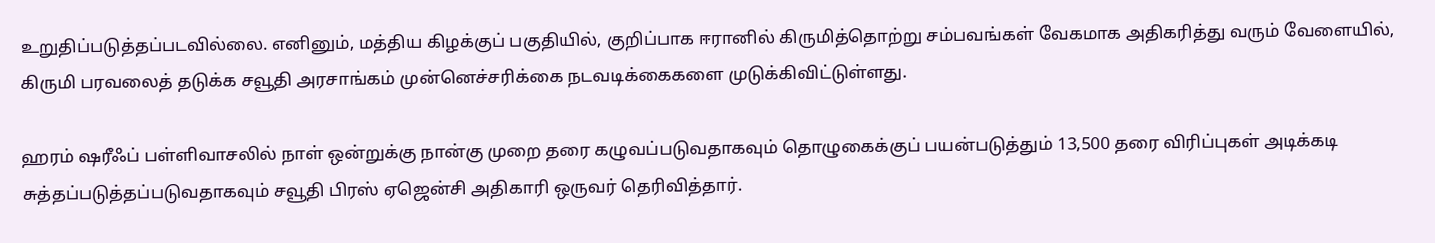உறுதிப்படுத்தப்படவில்லை. எனினும், மத்திய கிழக்குப் பகுதியில், குறிப்பாக ஈரானில் கிருமித்தொற்று சம்பவங்கள் வேகமாக அதிகரித்து வரும் வேளையில், கிருமி பரவலைத் தடுக்க சவூதி அரசாங்கம் முன்னெச்சரிக்கை நடவடிக்கைகளை முடுக்கிவிட்டுள்ளது.

ஹரம் ஷரீஃப் பள்ளிவாசலில் நாள் ஒன்றுக்கு நான்கு முறை தரை கழுவப்படுவதாகவும் தொழுகைக்குப் பயன்படுத்தும் 13,500 தரை விரிப்புகள் அடிக்கடி சுத்தப்படுத்தப்படுவதாகவும் சவூதி பிரஸ் ஏஜென்சி அதிகாரி ஒருவர் தெரிவித்தார்.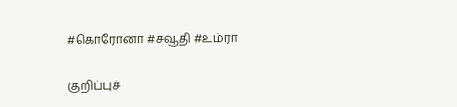#கொரோனா #சவூதி #உம்ரா

குறிப்புச்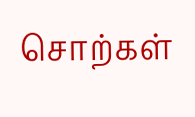சொற்கள்